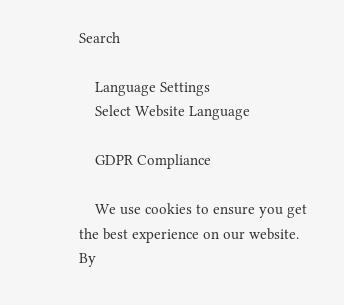Search

    Language Settings
    Select Website Language

    GDPR Compliance

    We use cookies to ensure you get the best experience on our website. By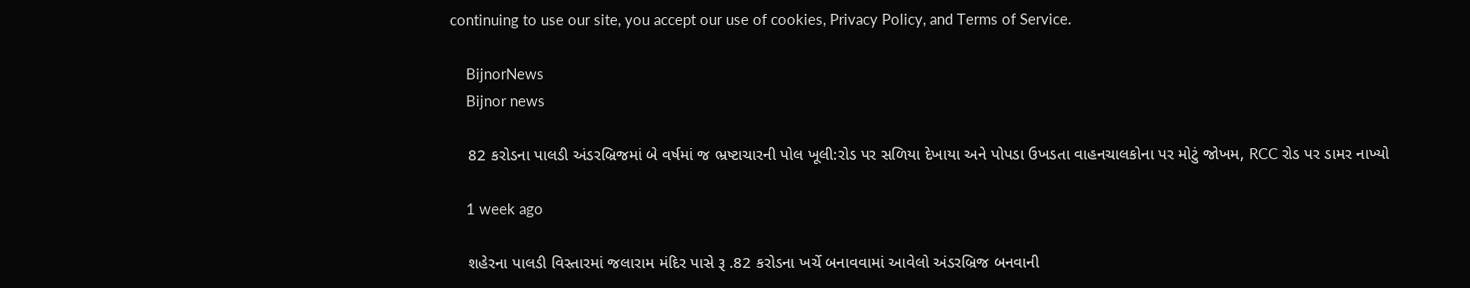continuing to use our site, you accept our use of cookies, Privacy Policy, and Terms of Service.

    BijnorNews
    Bijnor news

    82 કરોડના પાલડી અંડરબ્રિજમાં બે વર્ષમાં જ ભ્રષ્ટાચારની પોલ ખૂલી:રોડ પર સળિયા દેખાયા અને પોપડા ઉખડતા વાહનચાલકોના પર મોટું જોખમ, RCC રોડ પર ડામર નાખ્યો

    1 week ago

    શહેરના પાલડી વિસ્તારમાં જલારામ મંદિર પાસે રૂ .82 કરોડના ખર્ચે બનાવવામાં આવેલો અંડરબ્રિજ બનવાની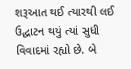શરૂઆત થઈ ત્યારથી લઈ ઉદ્ઘાટન થયું ત્યાં સુધી વિવાદમાં રહ્યો છે. બે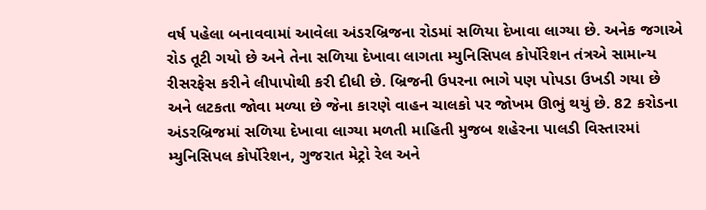વર્ષ પહેલા બનાવવામાં આવેલા અંડરબ્રિજના રોડમાં સળિયા દેખાવા લાગ્યા છે. અનેક જગાએ રોડ તૂટી ગયો છે અને તેના સળિયા દેખાવા લાગતા મ્યુનિસિપલ કોર્પોરેશન તંત્રએ સામાન્ય રીસરફેસ કરીને લીપાપોથી કરી દીધી છે. બ્રિજની ઉપરના ભાગે પણ પોપડા ઉખડી ગયા છે અને લટકતા જોવા મળ્યા છે જેના કારણે વાહન ચાલકો પર જોખમ ઊભું થયું છે. 82 કરોડના અંડરબ્રિજમાં સળિયા દેખાવા લાગ્યા મળતી માહિતી મુજબ શહેરના પાલડી વિસ્તારમાં મ્યુનિસિપલ કોર્પોરેશન, ગુજરાત મેટ્રો રેલ અને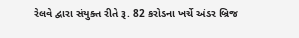રેલવે દ્વારા સંયુક્ત રીતે રૂ. 82 કરોડના ખર્ચે અંડર બ્રિજ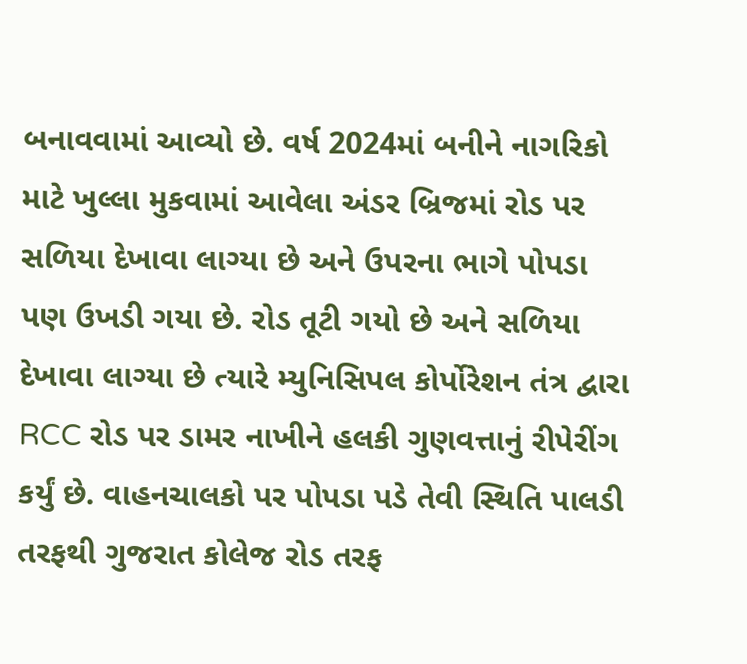બનાવવામાં આવ્યો છે. વર્ષ 2024માં બનીને નાગરિકો માટે ખુલ્લા મુકવામાં આવેલા અંડર બ્રિજમાં રોડ પર સળિયા દેખાવા લાગ્યા છે અને ઉપરના ભાગે પોપડા પણ ઉખડી ગયા છે. રોડ તૂટી ગયો છે અને સળિયા દેખાવા લાગ્યા છે ત્યારે મ્યુનિસિપલ કોર્પોરેશન તંત્ર દ્વારા RCC રોડ પર ડામર નાખીને હલકી ગુણવત્તાનું રીપેરીંગ કર્યું છે. વાહનચાલકો પર પોપડા પડે તેવી સ્થિતિ પાલડી તરફથી ગુજરાત કોલેજ રોડ તરફ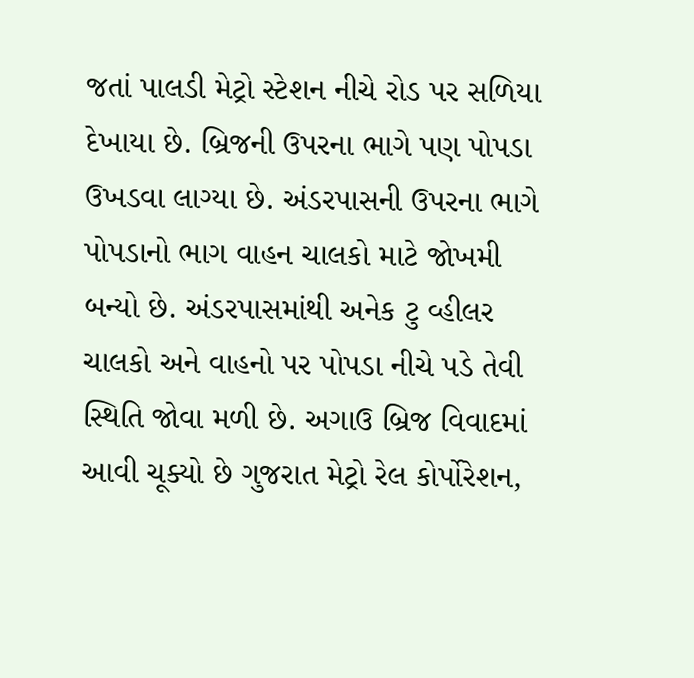જતાં પાલડી મેટ્રો સ્ટેશન નીચે રોડ પર સળિયા દેખાયા છે. બ્રિજની ઉપરના ભાગે પણ પોપડા ઉખડવા લાગ્યા છે. અંડરપાસની ઉપરના ભાગે પોપડાનો ભાગ વાહન ચાલકો માટે જોખમી બન્યો છે. અંડરપાસમાંથી અનેક ટુ વ્હીલર ચાલકો અને વાહનો પર પોપડા નીચે પડે તેવી સ્થિતિ જોવા મળી છે. અગાઉ બ્રિજ વિવાદમાં આવી ચૂક્યો છે ગુજરાત મેટ્રો રેલ કોર્પોરેશન,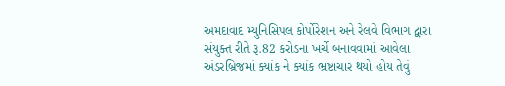અમદાવાદ મ્યુનિસિપલ કોર્પોરેશન અને રેલવે વિભાગ દ્વારા સંયુક્ત રીતે રૂ.82 કરોડના ખર્ચે બનાવવામાં આવેલા અંડરબ્રિજમાં ક્યાંક ને ક્યાંક ભ્રષ્ટાચાર થયો હોય તેવું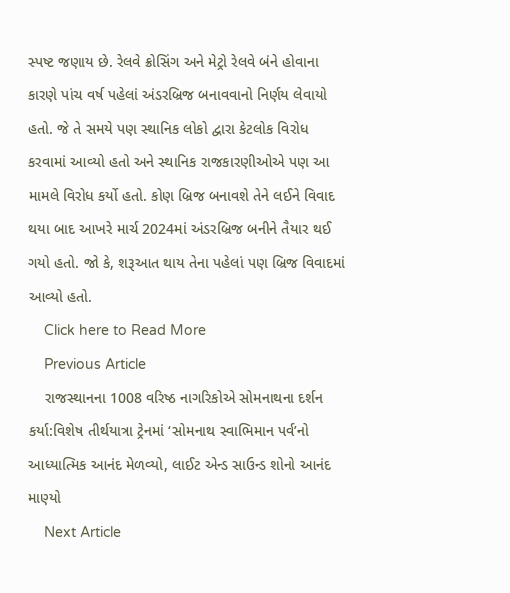સ્પષ્ટ જણાય છે. રેલવે ક્રોસિંગ અને મેટ્રો રેલવે બંને હોવાના કારણે પાંચ વર્ષ પહેલાં અંડરબ્રિજ બનાવવાનો નિર્ણય લેવાયો હતો. જે તે સમયે પણ સ્થાનિક લોકો દ્વારા કેટલોક વિરોધ કરવામાં આવ્યો હતો અને સ્થાનિક રાજકારણીઓએ પણ આ મામલે વિરોધ કર્યો હતો. કોણ બ્રિજ બનાવશે તેને લઈને વિવાદ થયા બાદ આખરે માર્ચ 2024માં અંડરબ્રિજ બનીને તૈયાર થઈ ગયો હતો. જો કે, શરૂઆત થાય તેના પહેલાં પણ બ્રિજ વિવાદમાં આવ્યો હતો.
    Click here to Read More
    Previous Article
    રાજસ્થાનના 1008 વરિષ્ઠ નાગરિકોએ સોમનાથના દર્શન કર્યા:વિશેષ તીર્થયાત્રા ટ્રેનમાં ‘સોમનાથ સ્વાભિમાન પર્વ’નો આધ્યાત્મિક આનંદ મેળવ્યો, લાઈટ એન્ડ સાઉન્ડ શોનો આનંદ માણ્યો
    Next Article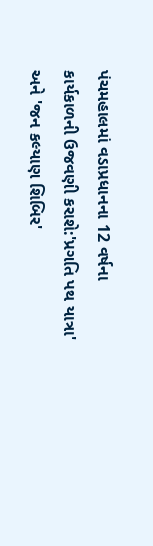પંચમહાલમાં વડાપ્રધાનના 12 વર્ષના કાર્યકાળની ઉજવણી કરાશે:'પ્રગતિ પથ યાત્રા' અને 'જન કલ્યાણ શિબિર'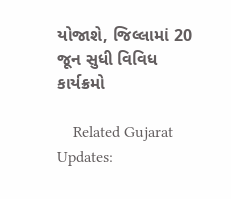યોજાશે, જિલ્લામાં 20 જૂન સુધી વિવિધ કાર્યક્રમો

    Related Gujarat Updates: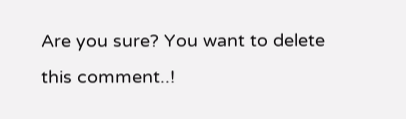Are you sure? You want to delete this comment..!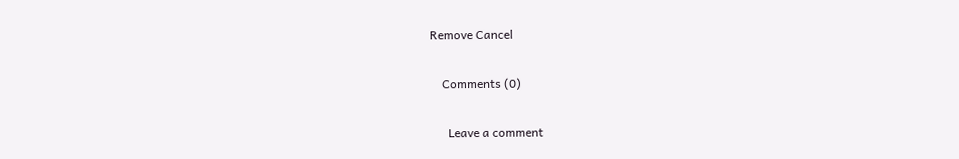Remove Cancel

    Comments (0)

      Leave a comment